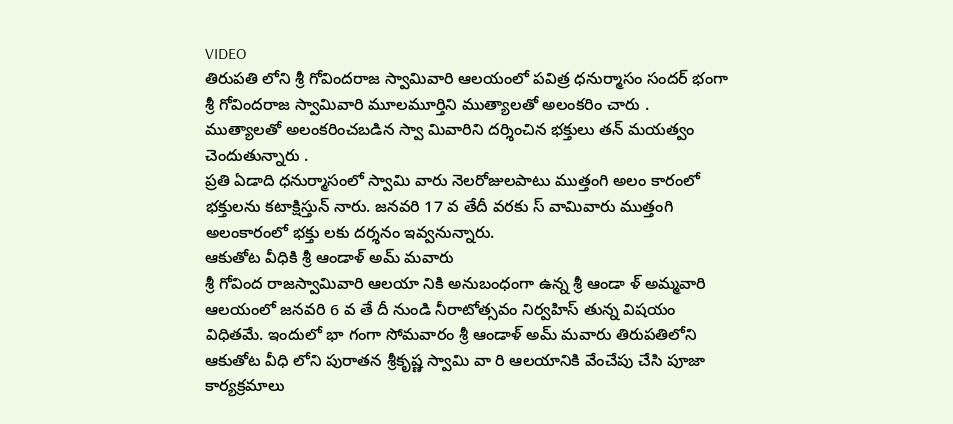VIDEO
తిరుపతి లోని శ్రీ గోవిందరాజ స్వామివారి ఆలయంలో పవిత్ర ధనుర్మాసం సందర్ భంగా శ్రీ గోవిందరాజ స్వామివారి మూలమూర్తిని ముత్యాలతో అలంకరిం చారు . ముత్యాలతో అలంకరించబడిన స్వా మివారిని దర్శించిన భక్తులు తన్ మయత్వం చెందుతున్నారు .
ప్రతి ఏడాది ధనుర్మాసంలో స్వామి వారు నెలరోజులపాటు ముత్తంగి అలం కారంలో భక్తులను కటాక్షిస్తున్ నారు. జనవరి 17 వ తేదీ వరకు స్ వామివారు ముత్తంగి అలంకారంలో భక్తు లకు దర్శనం ఇవ్వనున్నారు.
ఆకుతోట వీధికి శ్రీ ఆండాళ్ అమ్ మవారు
శ్రీ గోవింద రాజస్వామివారి ఆలయా నికి అనుబంధంగా ఉన్న శ్రీ ఆండా ళ్ అమ్మవారి ఆలయంలో జనవరి 6 వ తే దీ నుండి నీరాటోత్సవం నిర్వహిస్ తున్న విషయం విధితమే. ఇందులో భా గంగా సోమవారం శ్రీ ఆండాళ్ అమ్ మవారు తిరుపతిలోని ఆకుతోట వీధి లోని పురాతన శ్రీకృష్ణ స్వామి వా రి ఆలయానికి వేంచేపు చేసి పూజా కార్యక్రమాలు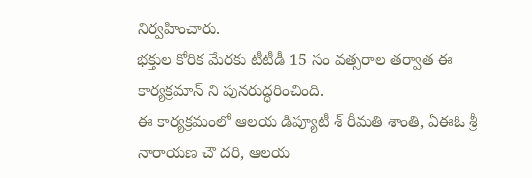నిర్వహించారు.
భక్తుల కోరిక మేరకు టీటీడీ 15 సం వత్సరాల తర్వాత ఈ కార్యక్రమాన్ ని పునరుద్ధరించింది.
ఈ కార్యక్రమంలో ఆలయ డిప్యూటీ శ్ రీమతి శాంతి, ఏఈఓ శ్రీ నారాయణ చౌ దరి, ఆలయ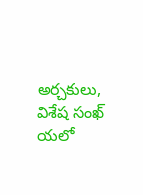అర్చకులు, విశేష సంఖ్ యలో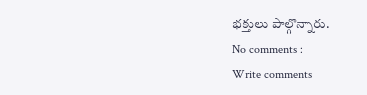భక్తులు పాల్గొన్నారు.
No comments :
Write comments